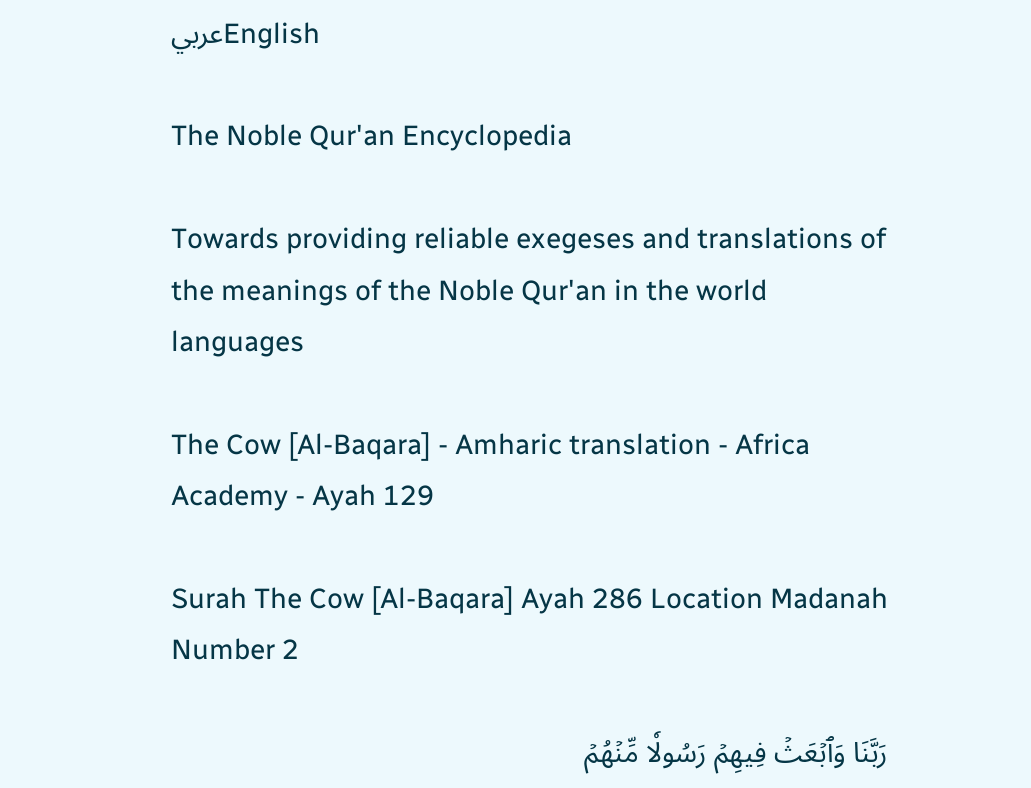عربيEnglish

The Noble Qur'an Encyclopedia

Towards providing reliable exegeses and translations of the meanings of the Noble Qur'an in the world languages

The Cow [Al-Baqara] - Amharic translation - Africa Academy - Ayah 129

Surah The Cow [Al-Baqara] Ayah 286 Location Madanah Number 2

رَبَّنَا وَٱبۡعَثۡ فِيهِمۡ رَسُولٗا مِّنۡهُمۡ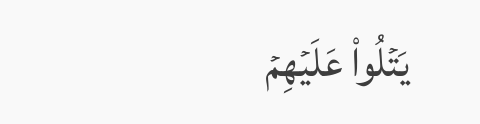يَتۡلُواْ عَلَيۡهِمۡ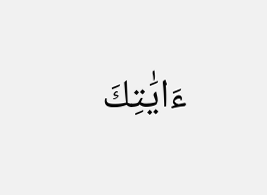ءَايَٰتِكَ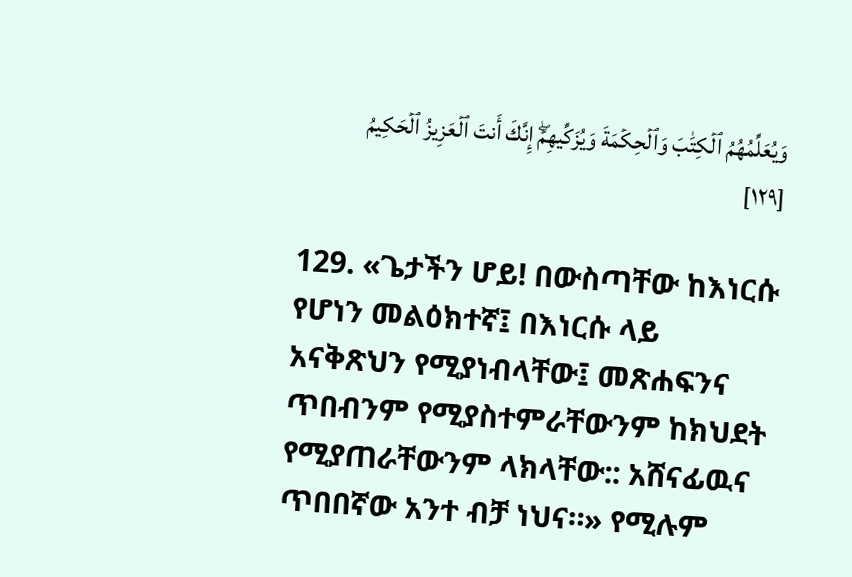وَيُعَلِّمُهُمُ ٱلۡكِتَٰبَ وَٱلۡحِكۡمَةَ وَيُزَكِّيهِمۡۖ إِنَّكَ أَنتَ ٱلۡعَزِيزُ ٱلۡحَكِيمُ [١٢٩]

129. «ጌታችን ሆይ! በውስጣቸው ከእነርሱ የሆነን መልዕክተኛ፤ በእነርሱ ላይ አናቅጽህን የሚያነብላቸው፤ መጽሐፍንና ጥበብንም የሚያስተምራቸውንም ከክህደት የሚያጠራቸውንም ላክላቸው:: አሸናፊዉና ጥበበኛው አንተ ብቻ ነህና።» የሚሉም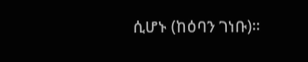ሲሆኑ (ከዕባን ገነቡ)።